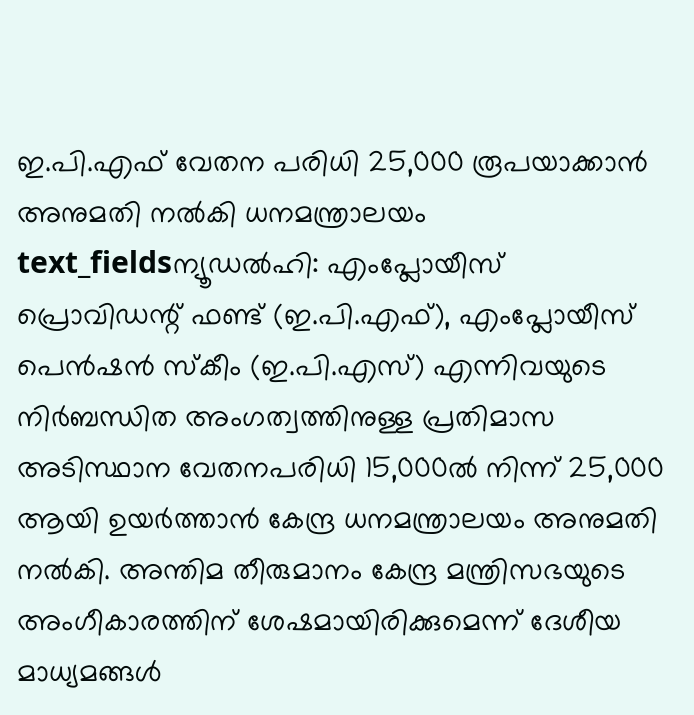ഇ.പി.എഫ് വേതന പരിധി 25,000 രൂപയാക്കാൻ അനുമതി നൽകി ധനമന്ത്രാലയം
text_fieldsന്യൂഡൽഹി: എംപ്ലോയീസ് പ്രൊവിഡന്റ് ഫണ്ട് (ഇ.പി.എഫ്), എംപ്ലോയീസ് പെൻഷൻ സ്കീം (ഇ.പി.എസ്) എന്നിവയുടെ നിർബന്ധിത അംഗത്വത്തിനുള്ള പ്രതിമാസ അടിസ്ഥാന വേതനപരിധി 15,000ൽ നിന്ന് 25,000 ആയി ഉയർത്താൻ കേന്ദ്ര ധനമന്ത്രാലയം അനുമതി നൽകി. അന്തിമ തീരുമാനം കേന്ദ്ര മന്ത്രിസഭയുടെ അംഗീകാരത്തിന് ശേഷമായിരിക്കുമെന്ന് ദേശീയ മാധ്യമങ്ങൾ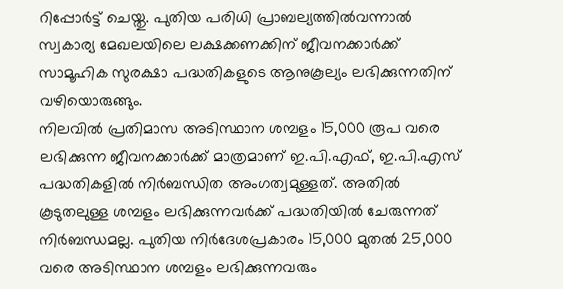റിപ്പോർട്ട് ചെയ്തു. പുതിയ പരിധി പ്രാബല്യത്തിൽവന്നാൽ സ്വകാര്യ മേഖലയിലെ ലക്ഷക്കണക്കിന് ജീവനക്കാർക്ക് സാമൂഹിക സുരക്ഷാ പദ്ധതികളുടെ ആനുകൂല്യം ലഭിക്കുന്നതിന് വഴിയൊരുങ്ങും.
നിലവിൽ പ്രതിമാസ അടിസ്ഥാന ശമ്പളം 15,000 രൂപ വരെ ലഭിക്കുന്ന ജീവനക്കാർക്ക് മാത്രമാണ് ഇ.പി.എഫ്, ഇ.പി.എസ് പദ്ധതികളിൽ നിർബന്ധിത അംഗത്വമുള്ളത്. അതിൽ കൂടുതലുള്ള ശമ്പളം ലഭിക്കുന്നവർക്ക് പദ്ധതിയിൽ ചേരുന്നത് നിർബന്ധമല്ല. പുതിയ നിർദേശപ്രകാരം 15,000 മുതൽ 25,000 വരെ അടിസ്ഥാന ശമ്പളം ലഭിക്കുന്നവരും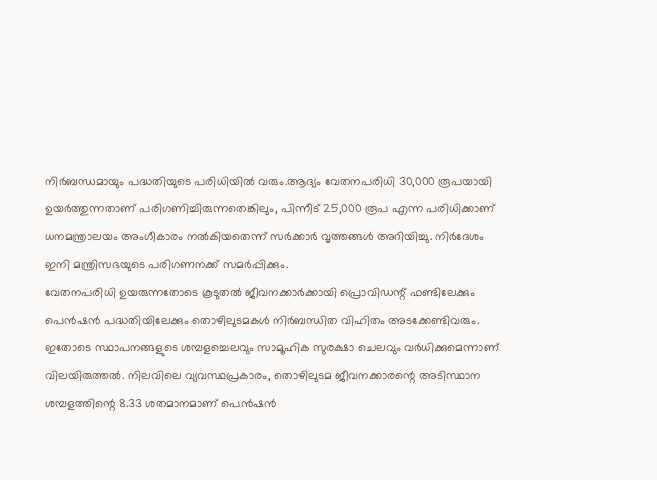നിർബന്ധമായും പദ്ധതിയുടെ പരിധിയിൽ വരും.ആദ്യം വേതനപരിധി 30,000 രൂപയായി ഉയർത്തുന്നതാണ് പരിഗണിച്ചിരുന്നതെങ്കിലും, പിന്നീട് 25,000 രൂപ എന്ന പരിധിക്കാണ് ധനമന്ത്രാലയം അംഗീകാരം നൽകിയതെന്ന് സർക്കാർ വൃത്തങ്ങൾ അറിയിച്ചു. നിർദേശം ഇനി മന്ത്രിസഭയുടെ പരിഗണനക്ക് സമർപ്പിക്കും.
വേതനപരിധി ഉയരുന്നതോടെ കൂടുതൽ ജീവനക്കാർക്കായി പ്രൊവിഡന്റ് ഫണ്ടിലേക്കും പെൻഷൻ പദ്ധതിയിലേക്കും തൊഴിലുടമകൾ നിർബന്ധിത വിഹിതം അടക്കേണ്ടിവരും. ഇതോടെ സ്ഥാപനങ്ങളുടെ ശമ്പളച്ചെലവും സാമൂഹിക സുരക്ഷാ ചെലവും വർധിക്കുമെന്നാണ് വിലയിരുത്തൽ. നിലവിലെ വ്യവസ്ഥപ്രകാരം, തൊഴിലുടമ ജീവനക്കാരന്റെ അടിസ്ഥാന ശമ്പളത്തിന്റെ 8.33 ശതമാനമാണ് പെൻഷൻ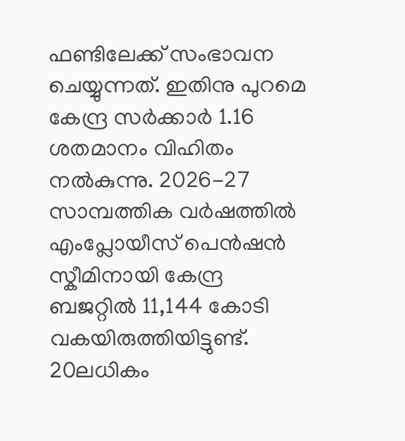ഫണ്ടിലേക്ക് സംഭാവന ചെയ്യുന്നത്. ഇതിനു പുറമെ കേന്ദ്ര സർക്കാർ 1.16 ശതമാനം വിഹിതം നൽകുന്നു. 2026-27 സാമ്പത്തിക വർഷത്തിൽ എംപ്ലോയീസ് പെൻഷൻ സ്കീമിനായി കേന്ദ്ര ബജറ്റിൽ 11,144 കോടി വകയിരുത്തിയിട്ടുണ്ട്. 20ലധികം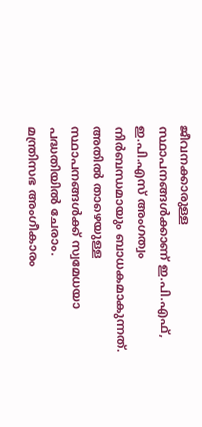ജീവനക്കാരുള്ള സ്ഥാപനങ്ങൾക്കാണ് ഇ.പി.എഫ്, ഇ.പി.എസ് അംഗത്വം നിർബന്ധമായും ബാധകമാകുന്നത്. അതിൽ താഴെയുള്ള സ്ഥാപനങ്ങൾക്ക് സ്വമേധയാ പദ്ധതിയിൽ ചേരാം.
മന്ത്രിസഭ അംഗീകാരം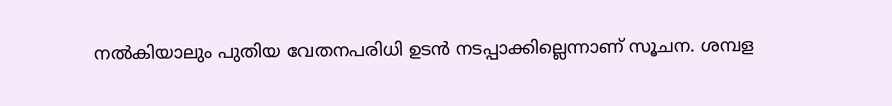നൽകിയാലും പുതിയ വേതനപരിധി ഉടൻ നടപ്പാക്കില്ലെന്നാണ് സൂചന. ശമ്പള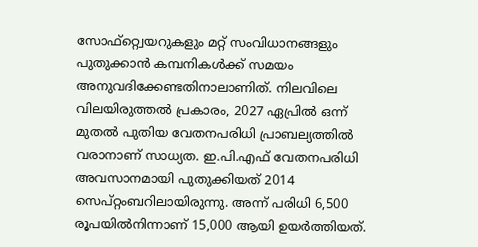സോഫ്റ്റ്വെയറുകളും മറ്റ് സംവിധാനങ്ങളും പുതുക്കാൻ കമ്പനികൾക്ക് സമയം അനുവദിക്കേണ്ടതിനാലാണിത്. നിലവിലെ വിലയിരുത്തൽ പ്രകാരം, 2027 ഏപ്രിൽ ഒന്ന് മുതൽ പുതിയ വേതനപരിധി പ്രാബല്യത്തിൽ വരാനാണ് സാധ്യത. ഇ.പി.എഫ് വേതനപരിധി അവസാനമായി പുതുക്കിയത് 2014 സെപ്റ്റംബറിലായിരുന്നു. അന്ന് പരിധി 6,500 രൂപയിൽനിന്നാണ് 15,000 ആയി ഉയർത്തിയത്.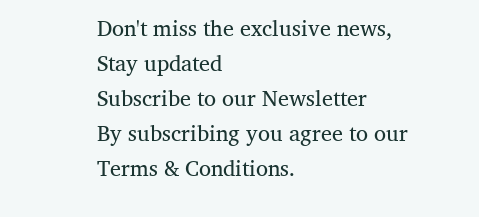Don't miss the exclusive news, Stay updated
Subscribe to our Newsletter
By subscribing you agree to our Terms & Conditions.